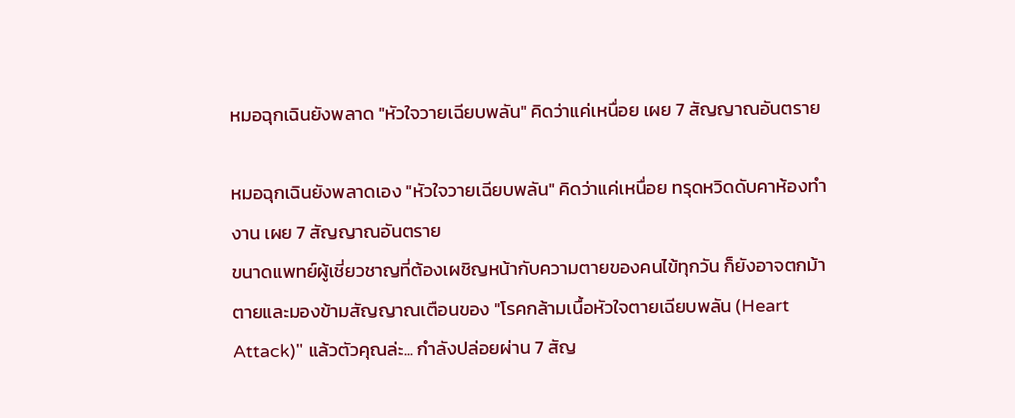หมอฉุกเฉินยังพลาด "หัวใจวายเฉียบพลัน" คิดว่าแค่เหนื่อย เผย 7 สัญญาณอันตราย

หมอฉุกเฉินยังพลาดเอง "หัวใจวายเฉียบพลัน" คิดว่าแค่เหนื่อย ทรุดหวิดดับคาห้องทำงาน เผย 7 สัญญาณอันตราย
ขนาดแพทย์ผู้เชี่ยวชาญที่ต้องเผชิญหน้ากับความตายของคนไข้ทุกวัน ก็ยังอาจตกม้าตายและมองข้ามสัญญาณเตือนของ "โรคกล้ามเนื้อหัวใจตายเฉียบพลัน (Heart Attack)" แล้วตัวคุณล่ะ... กำลังปล่อยผ่าน 7 สัญ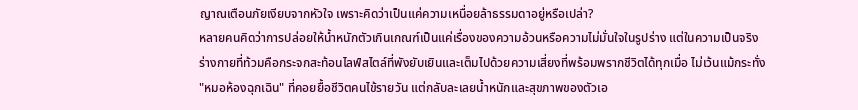ญาณเตือนภัยเงียบจากหัวใจ เพราะคิดว่าเป็นแค่ความเหนื่อยล้าธรรมดาอยู่หรือเปล่า?
หลายคนคิดว่าการปล่อยให้น้ำหนักตัวเกินเกณฑ์เป็นแค่เรื่องของความอ้วนหรือความไม่มั่นใจในรูปร่าง แต่ในความเป็นจริง ร่างกายที่ท้วมคือกระจกสะท้อนไลฟ์สไตล์ที่พังยับเยินและเต็มไปด้วยความเสี่ยงที่พร้อมพรากชีวิตได้ทุกเมื่อ ไม่เว้นแม้กระทั่ง "หมอห้องฉุกเฉิน" ที่คอยยื้อชีวิตคนไข้รายวัน แต่กลับละเลยน้ำหนักและสุขภาพของตัวเอ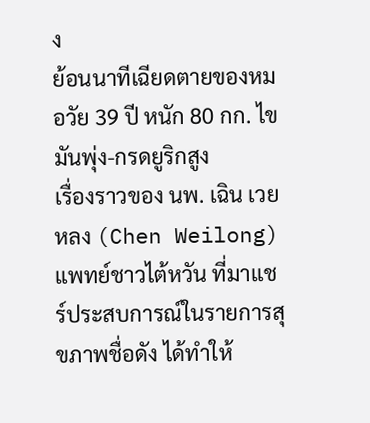ง
ย้อนนาทีเฉียดตายของหมอวัย 39 ปี หนัก 80 กก. ไขมันพุ่ง-กรดยูริกสูง
เรื่องราวของ นพ. เฉิน เวยหลง (Chen Weilong) แพทย์ชาวไต้หวัน ที่มาแชร์ประสบการณ์ในรายการสุขภาพชื่อดัง ได้ทำให้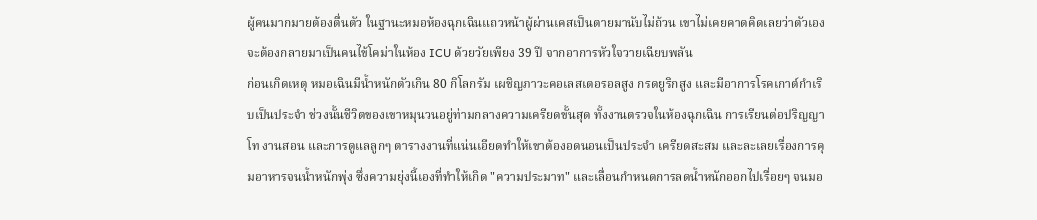ผู้คนมากมายต้องตื่นตัว ในฐานะหมอห้องฉุกเฉินแถวหน้าผู้ผ่านเคสเป็นตายมานับไม่ถ้วน เขาไม่เคยคาดคิดเลยว่าตัวเองจะต้องกลายมาเป็นคนไข้โคม่าในห้อง ICU ด้วยวัยเพียง 39 ปี จากอาการหัวใจวายเฉียบพลัน
ก่อนเกิดเหตุ หมอเฉินมีน้ำหนักตัวเกิน 80 กิโลกรัม เผชิญภาวะคอเลสเตอรอลสูง กรดยูริกสูง และมีอาการโรคเกาต์กำเริบเป็นประจำ ช่วงนั้นชีวิตของเขาหมุนวนอยู่ท่ามกลางความเครียดขั้นสุด ทั้งงานตรวจในห้องฉุกเฉิน การเรียนต่อปริญญาโท งานสอน และการดูแลลูกๆ ตารางงานที่แน่นเอียดทำให้เขาต้องอดนอนเป็นประจำ เครียดสะสม และละเลยเรื่องการคุมอาหารจนน้ำหนักพุ่ง ซึ่งความยุ่งนี้เองที่ทำให้เกิด "ความประมาท" และเลื่อนกำหนดการลดน้ำหนักออกไปเรื่อยๆ จนมอ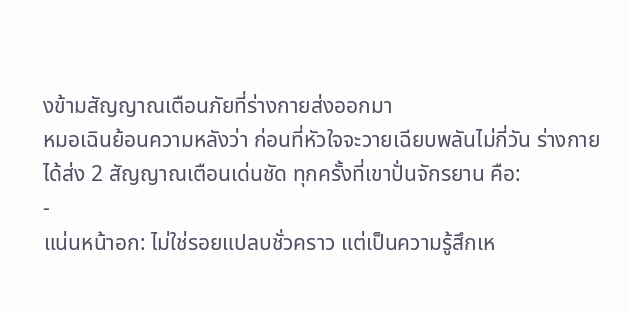งข้ามสัญญาณเตือนภัยที่ร่างกายส่งออกมา
หมอเฉินย้อนความหลังว่า ก่อนที่หัวใจจะวายเฉียบพลันไม่กี่วัน ร่างกายได้ส่ง 2 สัญญาณเตือนเด่นชัด ทุกครั้งที่เขาปั่นจักรยาน คือ:
-
แน่นหน้าอก: ไม่ใช่รอยแปลบชั่วคราว แต่เป็นความรู้สึกเห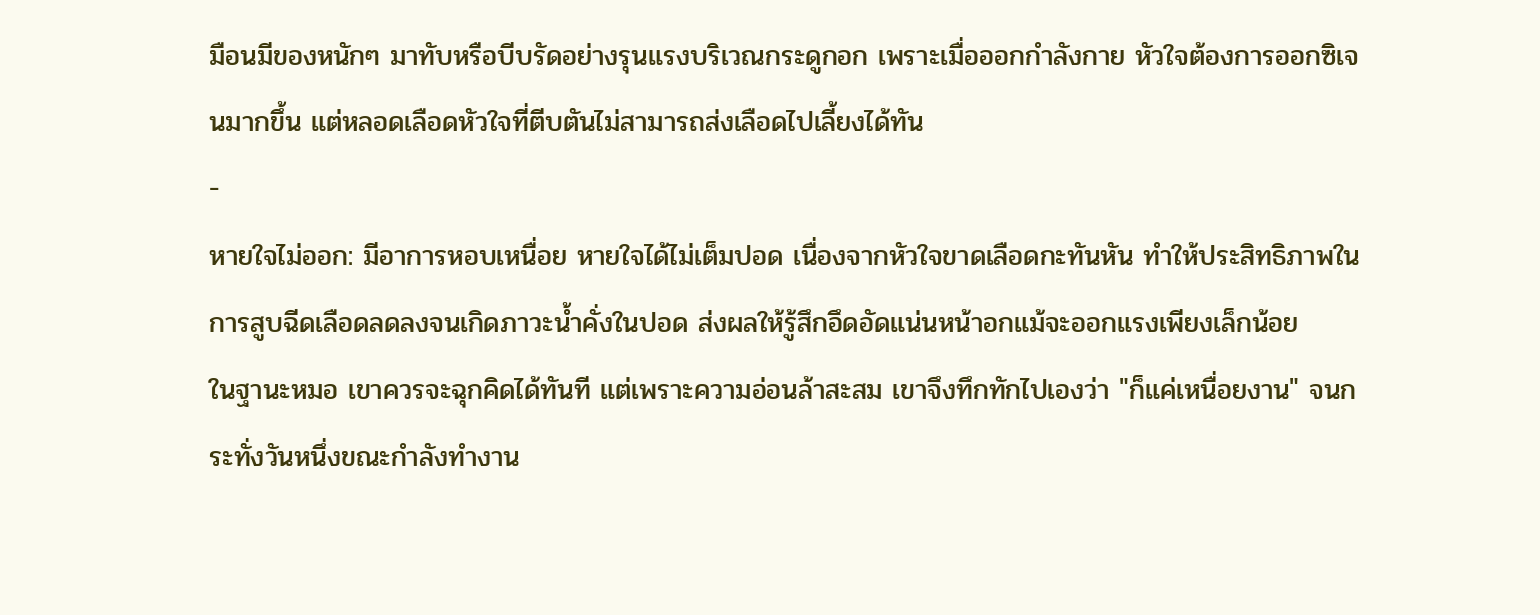มือนมีของหนักๆ มาทับหรือบีบรัดอย่างรุนแรงบริเวณกระดูกอก เพราะเมื่อออกกำลังกาย หัวใจต้องการออกซิเจนมากขึ้น แต่หลอดเลือดหัวใจที่ตีบตันไม่สามารถส่งเลือดไปเลี้ยงได้ทัน
-
หายใจไม่ออก: มีอาการหอบเหนื่อย หายใจได้ไม่เต็มปอด เนื่องจากหัวใจขาดเลือดกะทันหัน ทำให้ประสิทธิภาพในการสูบฉีดเลือดลดลงจนเกิดภาวะน้ำคั่งในปอด ส่งผลให้รู้สึกอึดอัดแน่นหน้าอกแม้จะออกแรงเพียงเล็กน้อย
ในฐานะหมอ เขาควรจะฉุกคิดได้ทันที แต่เพราะความอ่อนล้าสะสม เขาจึงทึกทักไปเองว่า "ก็แค่เหนื่อยงาน" จนกระทั่งวันหนึ่งขณะกำลังทำงาน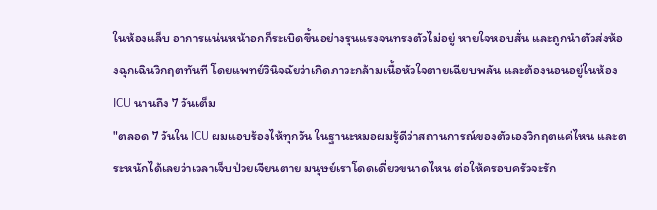ในห้องแล็บ อาการแน่นหน้าอกก็ระเบิดขึ้นอย่างรุนแรงจนทรงตัวไม่อยู่ หายใจหอบสั่น และถูกนำตัวส่งห้องฉุกเฉินวิกฤตทันที โดยแพทย์วินิจฉัยว่าเกิดภาวะกล้ามเนื้อหัวใจตายเฉียบพลัน และต้องนอนอยู่ในห้อง ICU นานถึง 7 วันเต็ม
"ตลอด 7 วันใน ICU ผมแอบร้องไห้ทุกวัน ในฐานะหมอผมรู้ดีว่าสถานการณ์ของตัวเองวิกฤตแค่ไหน และตระหนักได้เลยว่าเวลาเจ็บป่วยเจียนตาย มนุษย์เราโดดเดี่ยวขนาดไหน ต่อให้ครอบครัวจะรัก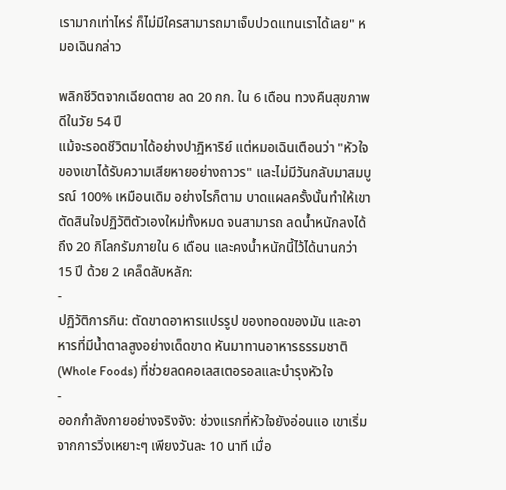เรามากเท่าไหร่ ก็ไม่มีใครสามารถมาเจ็บปวดแทนเราได้เลย" หมอเฉินกล่าว

พลิกชีวิตจากเฉียดตาย ลด 20 กก. ใน 6 เดือน ทวงคืนสุขภาพดีในวัย 54 ปี
แม้จะรอดชีวิตมาได้อย่างปาฏิหาริย์ แต่หมอเฉินเตือนว่า "หัวใจของเขาได้รับความเสียหายอย่างถาวร" และไม่มีวันกลับมาสมบูรณ์ 100% เหมือนเดิม อย่างไรก็ตาม บาดแผลครั้งนั้นทำให้เขาตัดสินใจปฏิวัติตัวเองใหม่ทั้งหมด จนสามารถ ลดน้ำหนักลงได้ถึง 20 กิโลกรัมภายใน 6 เดือน และคงน้ำหนักนี้ไว้ได้นานกว่า 15 ปี ด้วย 2 เคล็ดลับหลัก:
-
ปฏิวัติการกิน: ตัดขาดอาหารแปรรูป ของทอดของมัน และอาหารที่มีน้ำตาลสูงอย่างเด็ดขาด หันมาทานอาหารธรรมชาติ (Whole Foods) ที่ช่วยลดคอเลสเตอรอลและบำรุงหัวใจ
-
ออกกำลังกายอย่างจริงจัง: ช่วงแรกที่หัวใจยังอ่อนแอ เขาเริ่มจากการวิ่งเหยาะๆ เพียงวันละ 10 นาที เมื่อ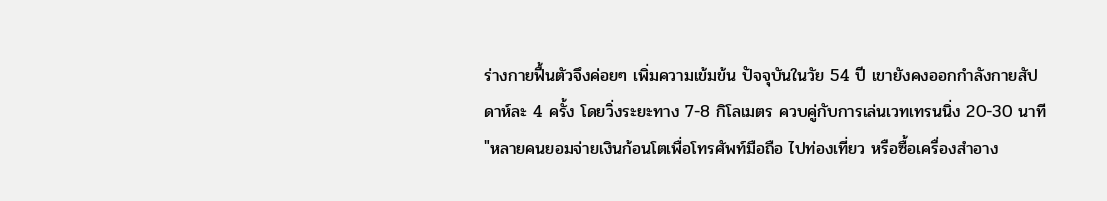ร่างกายฟื้นตัวจึงค่อยๆ เพิ่มความเข้มข้น ปัจจุบันในวัย 54 ปี เขายังคงออกกำลังกายสัปดาห์ละ 4 ครั้ง โดยวิ่งระยะทาง 7-8 กิโลเมตร ควบคู่กับการเล่นเวทเทรนนิ่ง 20-30 นาที
"หลายคนยอมจ่ายเงินก้อนโตเพื่อโทรศัพท์มือถือ ไปท่องเที่ยว หรือซื้อเครื่องสำอาง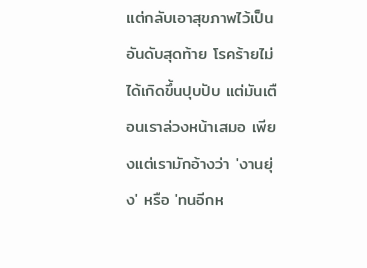แต่กลับเอาสุขภาพไว้เป็นอันดับสุดท้าย โรคร้ายไม่ได้เกิดขึ้นปุบปับ แต่มันเตือนเราล่วงหน้าเสมอ เพียงแต่เรามักอ้างว่า 'งานยุ่ง' หรือ 'ทนอีกห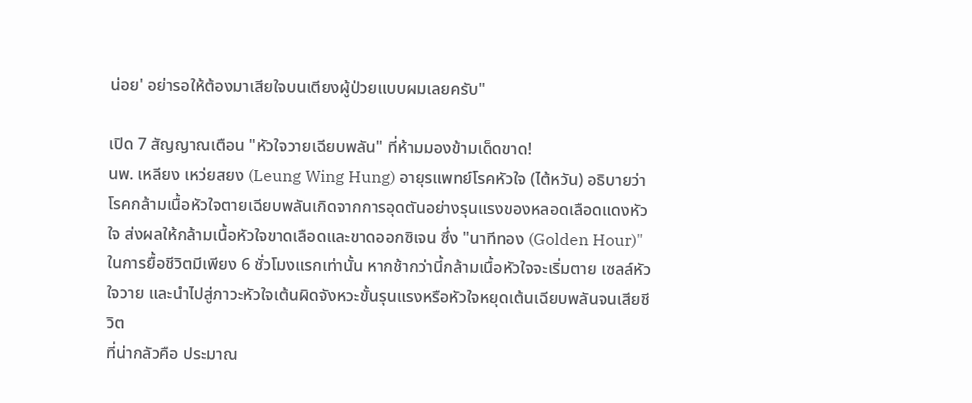น่อย' อย่ารอให้ต้องมาเสียใจบนเตียงผู้ป่วยแบบผมเลยครับ"

เปิด 7 สัญญาณเตือน "หัวใจวายเฉียบพลัน" ที่ห้ามมองข้ามเด็ดขาด!
นพ. เหลียง เหว่ยสยง (Leung Wing Hung) อายุรแพทย์โรคหัวใจ (ไต้หวัน) อธิบายว่า โรคกล้ามเนื้อหัวใจตายเฉียบพลันเกิดจากการอุดตันอย่างรุนแรงของหลอดเลือดแดงหัวใจ ส่งผลให้กล้ามเนื้อหัวใจขาดเลือดและขาดออกซิเจน ซึ่ง "นาทีทอง (Golden Hour)" ในการยื้อชีวิตมีเพียง 6 ชั่วโมงแรกเท่านั้น หากช้ากว่านี้กล้ามเนื้อหัวใจจะเริ่มตาย เซลล์หัวใจวาย และนำไปสู่ภาวะหัวใจเต้นผิดจังหวะขั้นรุนแรงหรือหัวใจหยุดเต้นเฉียบพลันจนเสียชีวิต
ที่น่ากลัวคือ ประมาณ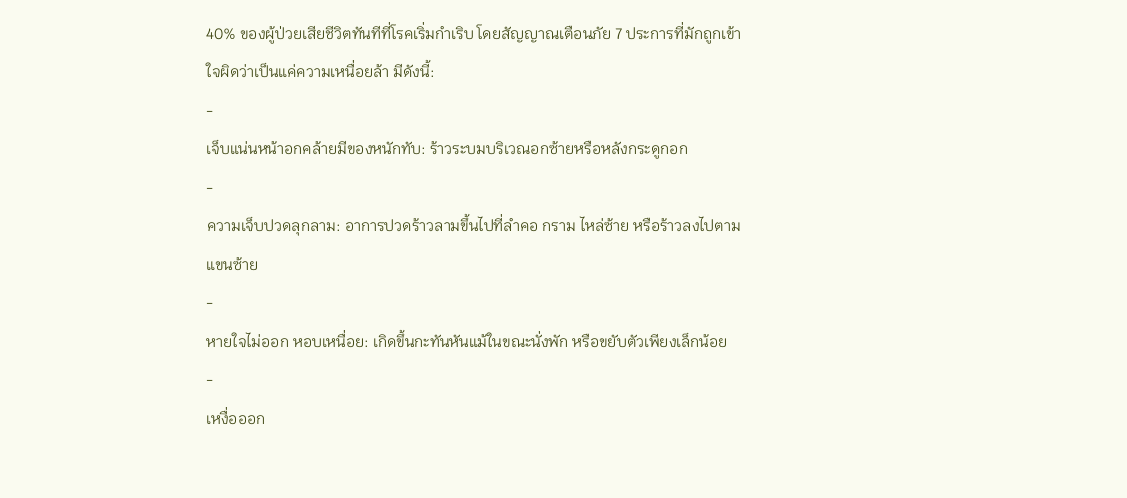40% ของผู้ป่วยเสียชีวิตทันทีที่โรคเริ่มกำเริบ โดยสัญญาณเตือนภัย 7 ประการที่มักถูกเข้าใจผิดว่าเป็นแค่ความเหนื่อยล้า มีดังนี้:
-
เจ็บแน่นหน้าอกคล้ายมีของหนักทับ: ร้าวระบมบริเวณอกซ้ายหรือหลังกระดูกอก
-
ความเจ็บปวดลุกลาม: อาการปวดร้าวลามขึ้นไปที่ลำคอ กราม ไหล่ซ้าย หรือร้าวลงไปตามแขนซ้าย
-
หายใจไม่ออก หอบเหนื่อย: เกิดขึ้นกะทันหันแม้ในขณะนั่งพัก หรือขยับตัวเพียงเล็กน้อย
-
เหงื่อออก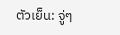ตัวเย็น: จู่ๆ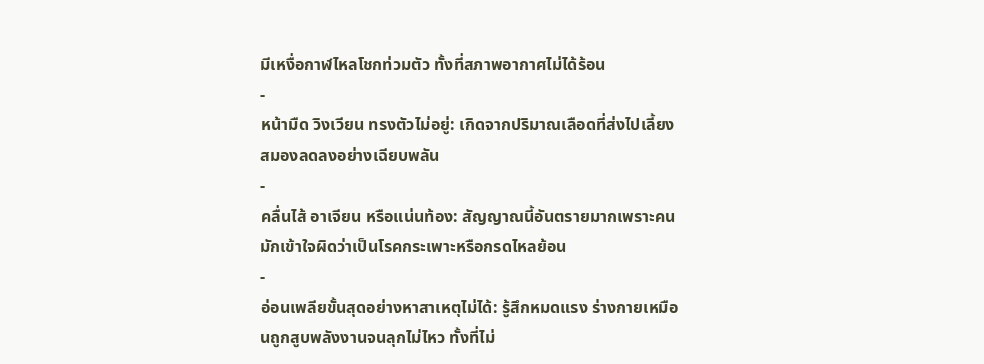มีเหงื่อกาฬไหลโชกท่วมตัว ทั้งที่สภาพอากาศไม่ได้ร้อน
-
หน้ามืด วิงเวียน ทรงตัวไม่อยู่: เกิดจากปริมาณเลือดที่ส่งไปเลี้ยงสมองลดลงอย่างเฉียบพลัน
-
คลื่นไส้ อาเจียน หรือแน่นท้อง: สัญญาณนี้อันตรายมากเพราะคนมักเข้าใจผิดว่าเป็นโรคกระเพาะหรือกรดไหลย้อน
-
อ่อนเพลียขั้นสุดอย่างหาสาเหตุไม่ได้: รู้สึกหมดแรง ร่างกายเหมือนถูกสูบพลังงานจนลุกไม่ไหว ทั้งที่ไม่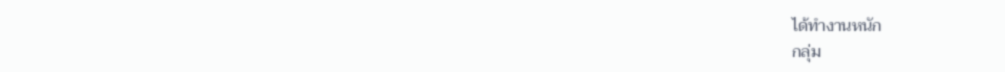ได้ทำงานหนัก
กลุ่ม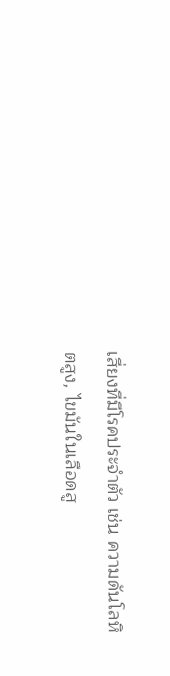เสี่ยงที่มีโรคประจำตัว เช่น ความดันโลหิตสูง, ไขมันในเลือดสู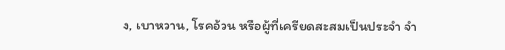ง, เบาหวาน, โรคอ้วน หรือผู้ที่เครียดสะสมเป็นประจำ จำ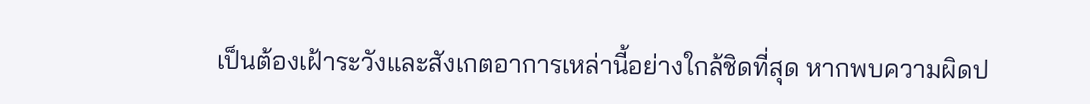เป็นต้องเฝ้าระวังและสังเกตอาการเหล่านี้อย่างใกล้ชิดที่สุด หากพบความผิดป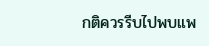กติควรรีบไปพบแพ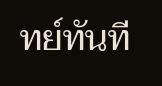ทย์ทันที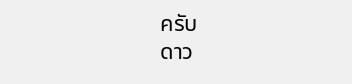ครับ
ดาว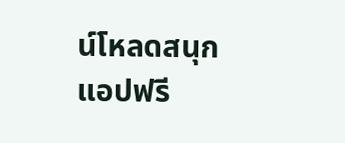น์โหลดสนุกแอปฟรี